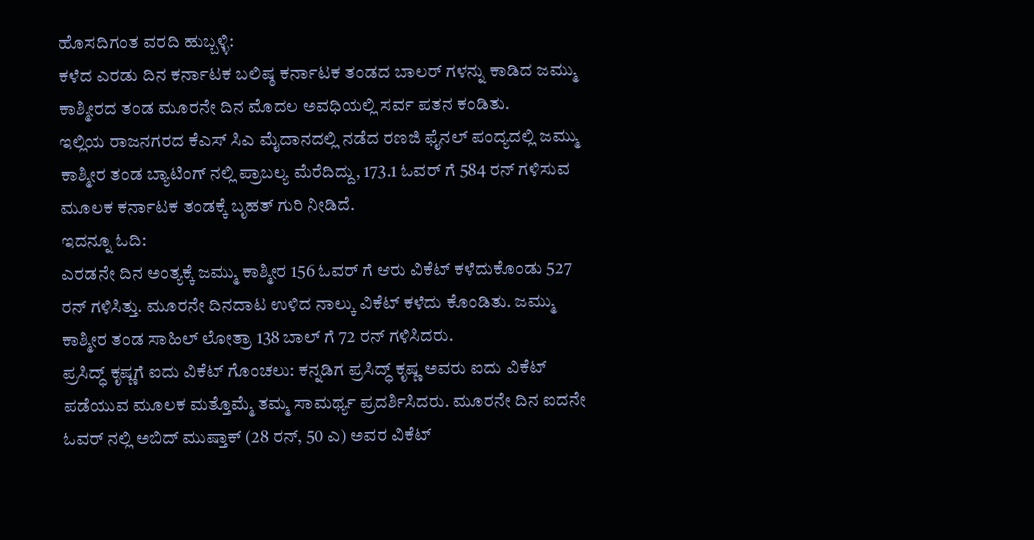ಹೊಸದಿಗಂತ ವರದಿ ಹುಬ್ಬಳ್ಳಿ:
ಕಳೆದ ಎರಡು ದಿನ ಕರ್ನಾಟಕ ಬಲಿಷ್ಠ ಕರ್ನಾಟಕ ತಂಡದ ಬಾಲರ್ ಗಳನ್ನು ಕಾಡಿದ ಜಮ್ಮು ಕಾಶ್ಮೀರದ ತಂಡ ಮೂರನೇ ದಿನ ಮೊದಲ ಅವಧಿಯಲ್ಲಿ ಸರ್ವ ಪತನ ಕಂಡಿತು.
ಇಲ್ಲಿಯ ರಾಜನಗರದ ಕೆಎಸ್ ಸಿಎ ಮೈದಾನದಲ್ಲಿ ನಡೆದ ರಣಜಿ ಫೈನಲ್ ಪಂದ್ಯದಲ್ಲಿ ಜಮ್ಮು ಕಾಶ್ಮೀರ ತಂಡ ಬ್ಯಾಟಿಂಗ್ ನಲ್ಲಿ ಪ್ರಾಬಲ್ಯ ಮೆರೆದಿದ್ದು, 173.1 ಓವರ್ ಗೆ 584 ರನ್ ಗಳಿಸುವ ಮೂಲಕ ಕರ್ನಾಟಕ ತಂಡಕ್ಕೆ ಬೃಹತ್ ಗುರಿ ನೀಡಿದೆ.
ಇದನ್ನೂ ಓದಿ:
ಎರಡನೇ ದಿನ ಅಂತ್ಯಕ್ಕೆ ಜಮ್ಮು ಕಾಶ್ಮೀರ 156 ಓವರ್ ಗೆ ಆರು ವಿಕೆಟ್ ಕಳೆದುಕೊಂಡು 527 ರನ್ ಗಳಿಸಿತ್ತು. ಮೂರನೇ ದಿನದಾಟ ಉಳಿದ ನಾಲ್ಕು ವಿಕೆಟ್ ಕಳೆದು ಕೊಂಡಿತು. ಜಮ್ಮು ಕಾಶ್ಮೀರ ತಂಡ ಸಾಹಿಲ್ ಲೋತ್ರಾ 138 ಬಾಲ್ ಗೆ 72 ರನ್ ಗಳಿಸಿದರು.
ಪ್ರಸಿದ್ಧ್ ಕೃಷ್ಣಗೆ ಐದು ವಿಕೆಟ್ ಗೊಂಚಲು: ಕನ್ನಡಿಗ ಪ್ರಸಿದ್ಧ್ ಕೃಷ್ಣ ಅವರು ಐದು ವಿಕೆಟ್ ಪಡೆಯುವ ಮೂಲಕ ಮತ್ತೊಮ್ಮೆ ತಮ್ಮ ಸಾಮರ್ಥ್ಯ ಪ್ರದರ್ಶಿಸಿದರು. ಮೂರನೇ ದಿನ ಐದನೇ ಓವರ್ ನಲ್ಲಿ ಅಬಿದ್ ಮುಷ್ತಾಕ್ (28 ರನ್, 50 ಎ) ಅವರ ವಿಕೆಟ್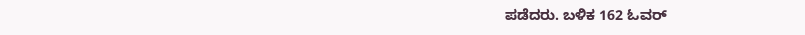ಪಡೆದರು. ಬಳಿಕ 162 ಓವರ್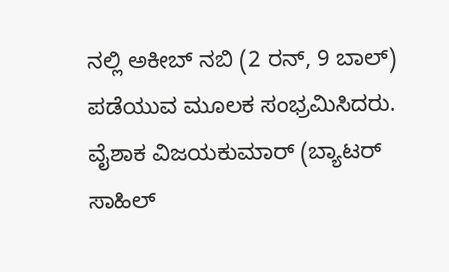ನಲ್ಲಿ ಅಕೀಬ್ ನಬಿ (2 ರನ್, 9 ಬಾಲ್) ಪಡೆಯುವ ಮೂಲಕ ಸಂಭ್ರಮಿಸಿದರು. ವೈಶಾಕ ವಿಜಯಕುಮಾರ್ (ಬ್ಯಾಟರ್ ಸಾಹಿಲ್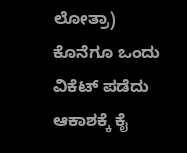ಲೋತ್ರಾ) ಕೊನೆಗೂ ಒಂದು ವಿಕೆಟ್ ಪಡೆದು ಆಕಾಶಕ್ಕೆ ಕೈ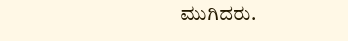ಮುಗಿದರು.